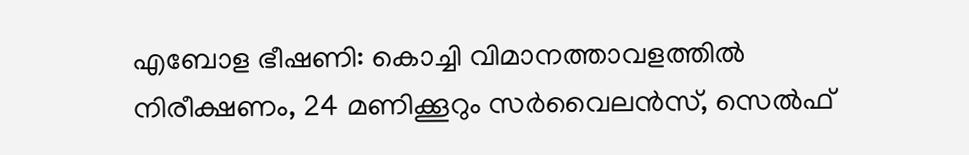എബോള ഭീഷണി: കൊച്ചി വിമാനത്താവളത്തിൽ നിരീക്ഷണം, 24 മണിക്കൂറും സർവൈലൻസ്, സെൽഫ്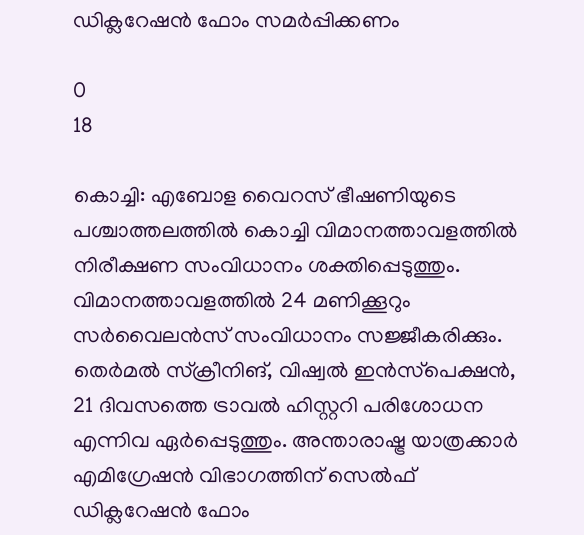ഡിക്ലറേഷൻ ഫോം സമർപ്പിക്കണം

0
18

കൊച്ചി: എബോള വൈറസ് ഭീഷണിയുടെ പശ്ചാത്തലത്തിൽ കൊച്ചി വിമാനത്താവളത്തിൽ നിരീക്ഷണ സംവിധാനം ശക്തിപ്പെടുത്തും. വിമാനത്താവളത്തിൽ 24 മണിക്കൂറും സർവൈലൻസ് സംവിധാനം സജ്ജീകരിക്കും. തെർമൽ സ്‌ക്രീനിങ്, വിഷ്വൽ ഇൻസ്‌പെക്ഷൻ, 21 ദിവസത്തെ ട്രാവൽ ഹിസ്റ്ററി പരിശോധന എന്നിവ ഏർപ്പെടുത്തും. അന്താരാഷ്ട്ര യാത്രക്കാർ എമിഗ്രേഷൻ വിഭാഗത്തിന് സെൽഫ് ഡിക്ലറേഷൻ ഫോം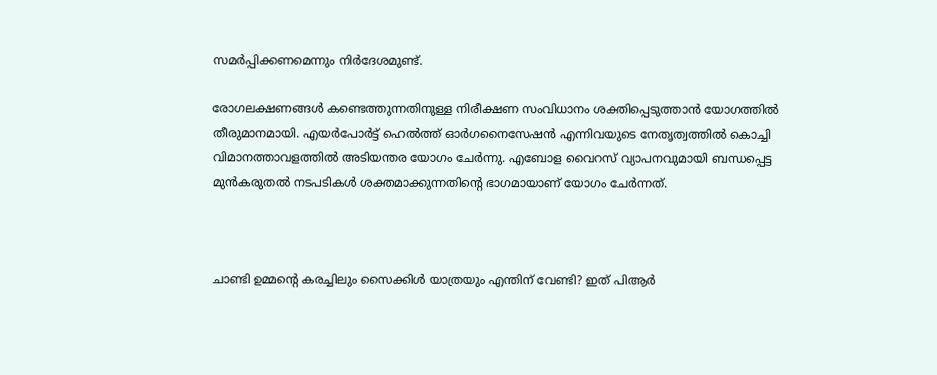സമർപ്പിക്കണമെന്നും നിർദേശമുണ്ട്.

രോഗലക്ഷണങ്ങൾ കണ്ടെത്തുന്നതിനുള്ള നിരീക്ഷണ സംവിധാനം ശക്തിപ്പെടുത്താൻ യോഗത്തിൽ തീരുമാനമായി. എയർപോർട്ട് ഹെൽത്ത് ഓർഗനൈസേഷൻ എന്നിവയുടെ നേതൃത്വത്തിൽ കൊച്ചി വിമാനത്താവളത്തിൽ അടിയന്തര യോഗം ചേർന്നു. എബോള വൈറസ് വ്യാപനവുമായി ബന്ധപ്പെട്ട മുൻകരുതൽ നടപടികൾ ശക്തമാക്കുന്നതിന്റെ ഭാഗമായാണ് യോഗം ചേർന്നത്.



ചാണ്ടി ഉമ്മൻ്റെ കരച്ചിലും സൈക്കിൾ യാത്രയും എന്തിന് വേണ്ടി? ഇത് പിആർ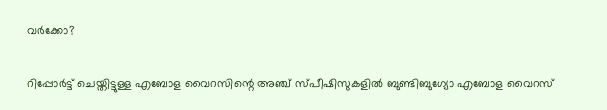വർക്കോ?

റിപ്പോർട്ട് ചെയ്തിട്ടുള്ള എബോള വൈറസിന്റെ അഞ്ച് സ്പീഷിസുകളിൽ ബുണ്ടിബുഗ്യോ എബോള വൈറസ്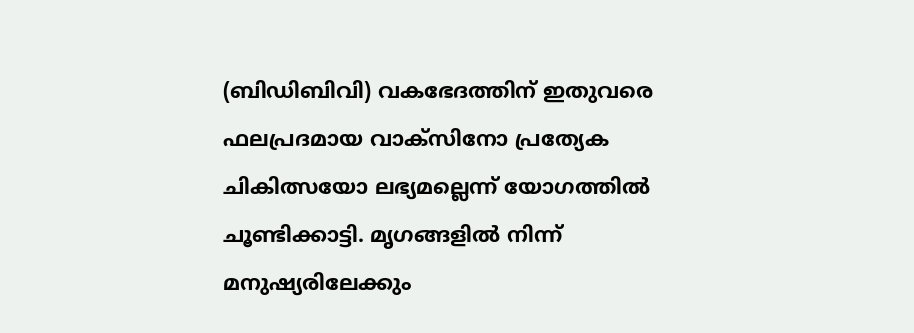(ബിഡിബിവി) വകഭേദത്തിന് ഇതുവരെ ഫലപ്രദമായ വാക്‌സിനോ പ്രത്യേക ചികിത്സയോ ലഭ്യമല്ലെന്ന് യോഗത്തിൽ ചൂണ്ടിക്കാട്ടി. മൃഗങ്ങളിൽ നിന്ന് മനുഷ്യരിലേക്കും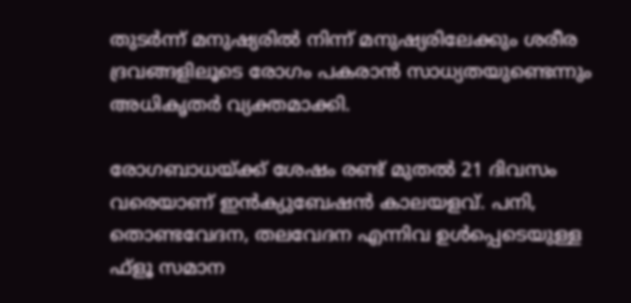തുടർന്ന് മനുഷ്യരിൽ നിന്ന് മനുഷ്യരിലേക്കും ശരീര ദ്രവങ്ങളിലൂടെ രോഗം പകരാൻ സാധ്യതയുണ്ടെന്നും അധികൃതർ വ്യക്തമാക്കി.

രോഗബാധയ്ക്ക് ശേഷം രണ്ട് മുതൽ 21 ദിവസം വരെയാണ് ഇൻക്യുബേഷൻ കാലയളവ്. പനി, തൊണ്ടവേദന, തലവേദന എന്നിവ ഉൾപ്പെടെയുള്ള ഫ്ളൂ സമാന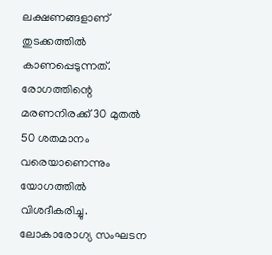ലക്ഷണങ്ങളാണ് തുടക്കത്തിൽ കാണപ്പെടുന്നത്. രോഗത്തിന്റെ മരണനിരക്ക് 30 മുതൽ 50 ശതമാനം വരെയാണെന്നും യോഗത്തിൽ വിശദീകരിച്ചു. ലോകാരോഗ്യ സംഘടന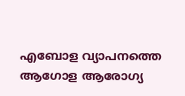എബോള വ്യാപനത്തെ ആഗോള ആരോഗ്യ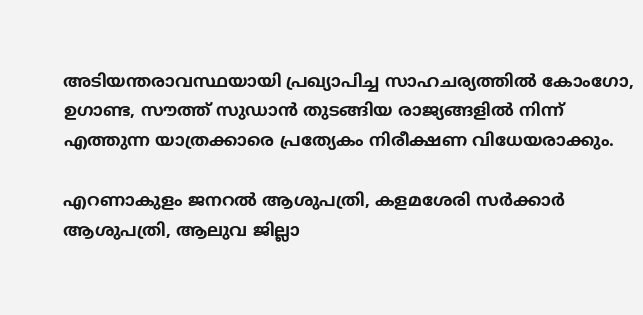അടിയന്തരാവസ്ഥയായി പ്രഖ്യാപിച്ച സാഹചര്യത്തിൽ കോംഗോ, ഉഗാണ്ട, സൗത്ത് സുഡാൻ തുടങ്ങിയ രാജ്യങ്ങളിൽ നിന്ന് എത്തുന്ന യാത്രക്കാരെ പ്രത്യേകം നിരീക്ഷണ വിധേയരാക്കും.

എറണാകുളം ജനറൽ ആശുപത്രി, കളമശേരി സർക്കാർ ആശുപത്രി, ആലുവ ജില്ലാ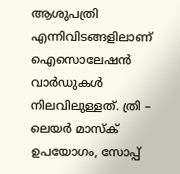ആശുപത്രി എന്നിവിടങ്ങളിലാണ് ഐസൊലേഷൻ വാർഡുകൾ നിലവിലുള്ളത്. ത്രി – ലെയർ മാസ്‌ക് ഉപയോഗം, സോപ്പ്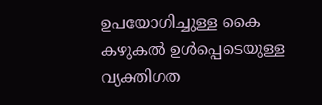ഉപയോഗിച്ചുള്ള കൈ കഴുകൽ ഉൾപ്പെടെയുള്ള വ്യക്തിഗത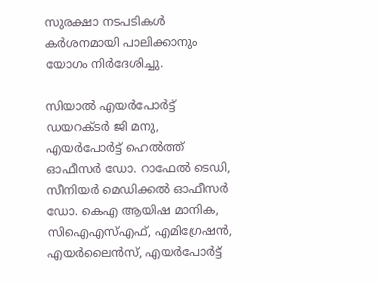സുരക്ഷാ നടപടികൾ കർശനമായി പാലിക്കാനും യോഗം നിർദേശിച്ചു.

സിയാൽ എയർപോർട്ട് ഡയറക്ടർ ജി മനു, എയർപോർട്ട് ഹെൽത്ത് ഓഫീസർ ഡോ. റാഫേൽ ടെഡി, സീനിയർ മെഡിക്കൽ ഓഫീസർ ഡോ. കെഎ ആയിഷ മാനിക, സിഐഎസ്എഫ്, എമിഗ്രേഷൻ, എയർലൈൻസ്, എയർപോർട്ട്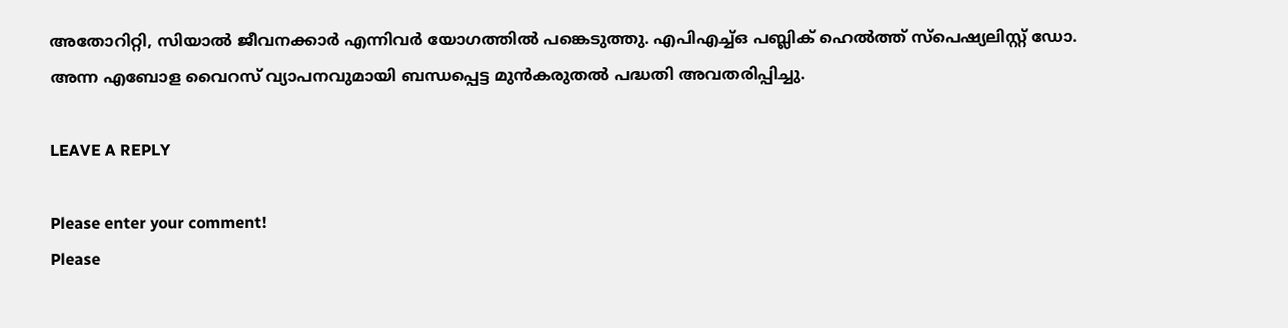അതോറിറ്റി, സിയാൽ ജീവനക്കാർ എന്നിവർ യോഗത്തിൽ പങ്കെടുത്തു. എപിഎച്ച്ഒ പബ്ലിക് ഹെൽത്ത് സ്‌പെഷ്യലിസ്റ്റ് ഡോ. അന്ന എബോള വൈറസ് വ്യാപനവുമായി ബന്ധപ്പെട്ട മുൻകരുതൽ പദ്ധതി അവതരിപ്പിച്ചു.

LEAVE A REPLY

Please enter your comment!
Please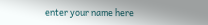enter your name here